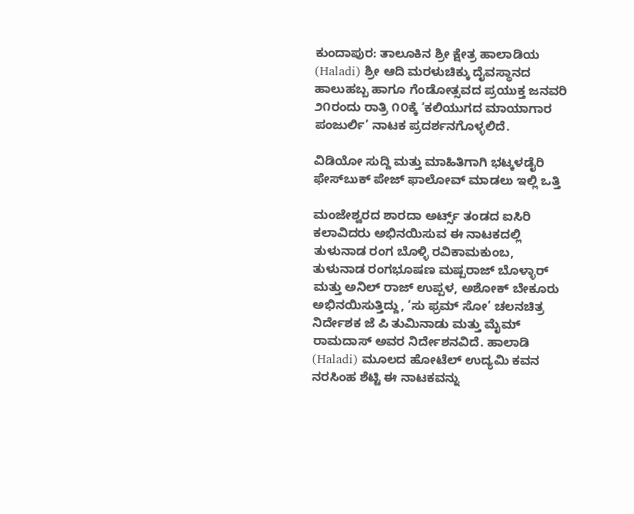ಕುಂದಾಪುರ: ತಾಲೂಕಿನ ಶ್ರೀ ಕ್ಷೇತ್ರ ಹಾಲಾಡಿಯ (Haladi) ಶ್ರೀ ಆದಿ ಮರಳುಚಿಕ್ಕು ದೈವಸ್ಥಾನದ ಹಾಲುಹಬ್ಬ ಹಾಗೂ ಗೆಂಡೋತ್ಸವದ ಪ್ರಯುಕ್ತ ಜನವರಿ ೨೧ರಂದು ರಾತ್ರಿ ೧೦ಕ್ಕೆ ‘ಕಲಿಯುಗದ ಮಾಯಾಗಾರ ಪಂಜುರ್ಲಿ’ ನಾಟಕ ಪ್ರದರ್ಶನಗೊಳ್ಳಲಿದೆ.

ವಿಡಿಯೋ ಸುದ್ದಿ ಮತ್ತು ಮಾಹಿತಿಗಾಗಿ ಭಟ್ಕಳಡೈರಿ ಫೇಸ್‌ಬುಕ್‌ ಪೇಜ್ ಫಾಲೋವ್ ಮಾಡಲು ಇಲ್ಲಿ ಒತ್ತಿ

ಮಂಜೇಶ್ವರದ ಶಾರದಾ ಅರ್ಟ್ಸ್ ತಂಡದ ಐಸಿರಿ ಕಲಾವಿದರು ಅಭಿನಯಿಸುವ ಈ ನಾಟಕದಲ್ಲಿ ತುಳುನಾಡ ರಂಗ ಬೊಳ್ಳಿ ರವಿಕಾಮಕುಂಬ, ತುಳುನಾಡ ರಂಗಭೂಷಣ ಮಷ್ಪರಾಜ್ ಬೊಳ್ಳಾರ್ ಮತ್ತು ಅನಿಲ್ ರಾಜ್ ಉಪ್ಪಳ, ಅಶೋಕ್ ಬೇಕೂರು ಅಭಿನಯಿಸುತ್ತಿದ್ದು, ‘ಸು ಫ್ರಮ್ ಸೋ’ ಚಲನಚಿತ್ರ ನಿರ್ದೇಶಕ ಜೆ ಪಿ ತುಮಿನಾಡು ಮತ್ತು ಮೈಮ್ ರಾಮದಾಸ್ ಅವರ ನಿರ್ದೇಶನವಿದೆ. ಹಾಲಾಡಿ (Haladi) ಮೂಲದ ಹೋಟೆಲ್ ಉದ್ಯಮಿ ಕವನ ನರಸಿಂಹ ಶೆಟ್ಟಿ ಈ ನಾಟಕವನ್ನು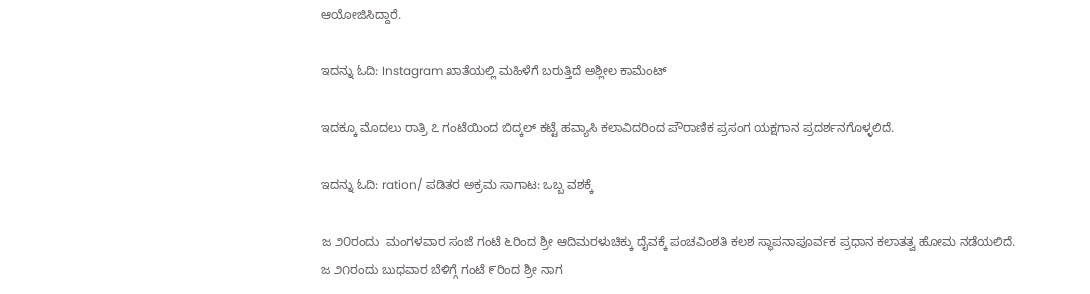ಆಯೋಜಿಸಿದ್ದಾರೆ.

ಇದನ್ನು ಓದಿ: Instagram ಖಾತೆಯಲ್ಲಿ ಮಹಿಳೆಗೆ ಬರುತ್ತಿದೆ ಅಶ್ಲೀಲ ಕಾಮೆಂಟ್

ಇದಕ್ಕೂ ಮೊದಲು ರಾತ್ರಿ ೭ ಗಂಟೆಯಿಂದ ಬಿದ್ಕಲ್ ಕಟ್ಟೆ ಹವ್ಯಾಸಿ ಕಲಾವಿದರಿಂದ ಪೌರಾಣಿಕ ಪ್ರಸಂಗ ಯಕ್ಷಗಾನ ಪ್ರದರ್ಶನಗೊಳ್ಳಲಿದೆ.

ಇದನ್ನು ಓದಿ: ration/ ಪಡಿತರ ಅಕ್ರಮ ಸಾಗಾಟ: ಒಬ್ಬ ವಶಕ್ಕೆ

ಜ ೨೦ರಂದು  ಮಂಗಳವಾರ ಸಂಜೆ ಗಂಟೆ ೬ರಿಂದ ಶ್ರೀ ಆದಿಮರಳುಚಿಕ್ಕು ದೈವಕ್ಕೆ ಪಂಚವಿಂಶತಿ ಕಲಶ ಸ್ಥಾಪನಾಪೂರ್ವಕ ಪ್ರಧಾನ ಕಲಾತತ್ವ ಹೋಮ ನಡೆಯಲಿದೆ.  ಜ ೨೧ರಂದು ಬುಧವಾರ ಬೆಳಿಗ್ಗೆ ಗಂಟೆ ೯ರಿಂದ ಶ್ರೀ ನಾಗ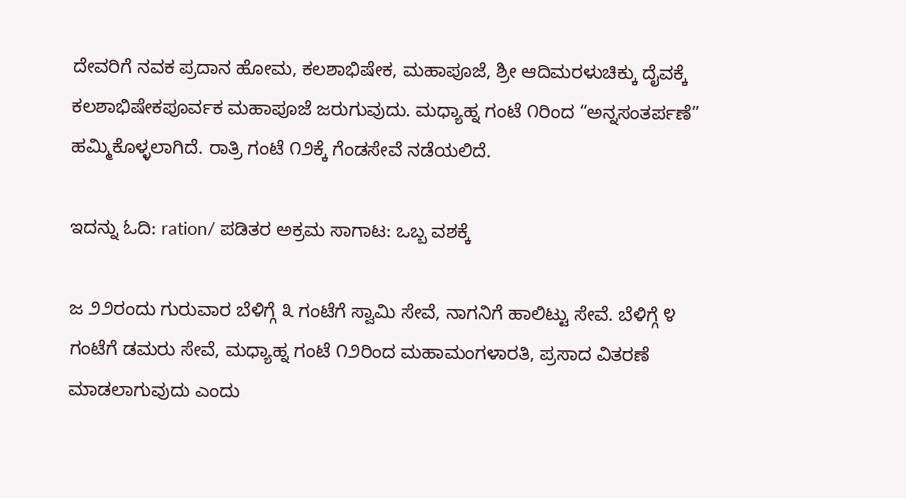ದೇವರಿಗೆ ನವಕ ಪ್ರದಾನ ಹೋಮ, ಕಲಶಾಭಿಷೇಕ, ಮಹಾಪೂಜೆ, ಶ್ರೀ ಆದಿಮರಳುಚಿಕ್ಕು ದೈವಕ್ಕೆ ಕಲಶಾಭಿಷೇಕಪೂರ್ವಕ ಮಹಾಪೂಜೆ ಜರುಗುವುದು. ಮಧ್ಯಾಹ್ನ ಗಂಟೆ ೧ರಿಂದ “ಅನ್ನಸಂತರ್ಪಣೆ” ಹಮ್ಮಿಕೊಳ್ಳಲಾಗಿದೆ. ರಾತ್ರಿ ಗಂಟೆ ೧೨ಕ್ಕೆ ಗೆಂಡಸೇವೆ ನಡೆಯಲಿದೆ.

ಇದನ್ನು ಓದಿ: ration/ ಪಡಿತರ ಅಕ್ರಮ ಸಾಗಾಟ: ಒಬ್ಬ ವಶಕ್ಕೆ

ಜ ೨೨ರಂದು ಗುರುವಾರ ಬೆಳಿಗ್ಗೆ ೩ ಗಂಟೆಗೆ ಸ್ವಾಮಿ ಸೇವೆ, ನಾಗನಿಗೆ ಹಾಲಿಟ್ಟು ಸೇವೆ. ಬೆಳಿಗ್ಗೆ ೪ ಗಂಟೆಗೆ ಡಮರು ಸೇವೆ, ಮಧ್ಯಾಹ್ನ ಗಂಟೆ ೧೨ರಿಂದ ಮಹಾಮಂಗಳಾರತಿ, ಪ್ರಸಾದ ವಿತರಣೆ ಮಾಡಲಾಗುವುದು ಎಂದು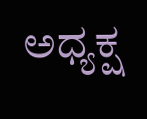ಅಧ್ಯಕ್ಷ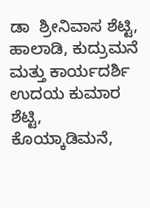ಡಾ  ಶ್ರೀನಿವಾಸ ಶೆಟ್ಟಿ, ಹಾಲಾಡಿ, ಕುದ್ರುಮನೆ ಮತ್ತು ಕಾರ್ಯದರ್ಶಿ ಉದಯ ಕುಮಾರ ಶೆಟ್ಟಿ, ಕೊಯ್ಕಾಡಿಮನೆ,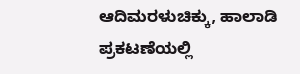ಆದಿಮರಳುಚಿಕ್ಕು, ಹಾಲಾಡಿ ಪ್ರಕಟಣೆಯಲ್ಲಿ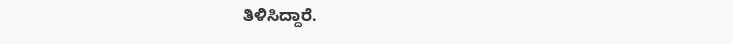ತಿಳಿಸಿದ್ದಾರೆ.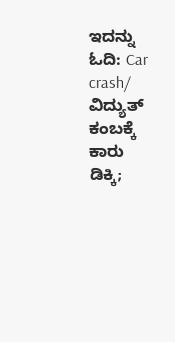ಇದನ್ನು ಓದಿ: Car crash/ ವಿದ್ಯುತ್ ಕಂಬಕ್ಕೆ ಕಾರು ಡಿಕ್ಕಿ;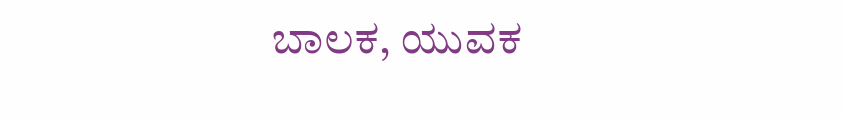ಬಾಲಕ, ಯುವಕ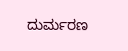ದುರ್ಮರಣ